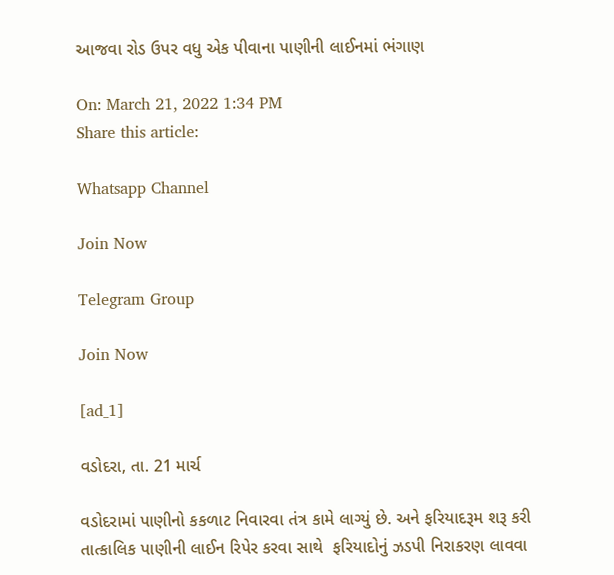આજવા રોડ ઉપર વધુ એક પીવાના પાણીની લાઈનમાં ભંગાણ

On: March 21, 2022 1:34 PM
Share this article:

Whatsapp Channel

Join Now

Telegram Group

Join Now

[ad_1]

વડોદરા, તા. 21 માર્ચ

વડોદરામાં પાણીનો કકળાટ નિવારવા તંત્ર કામે લાગ્યું છે. અને ફરિયાદરૂમ શરૂ કરી તાત્કાલિક પાણીની લાઈન રિપેર કરવા સાથે  ફરિયાદોનું ઝડપી નિરાકરણ લાવવા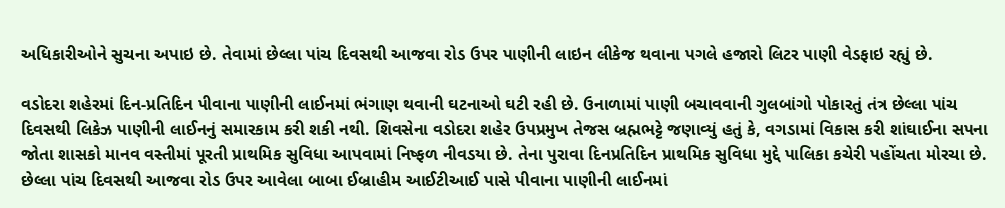અધિકારીઓને સુચના અપાઇ છે. તેવામાં છેલ્લા પાંચ દિવસથી આજવા રોડ ઉપર પાણીની લાઇન લીકેજ થવાના પગલે હજારો લિટર પાણી વેડફાઇ રહ્યું છે.

વડોદરા શહેરમાં દિન-પ્રતિદિન પીવાના પાણીની લાઈનમાં ભંગાણ થવાની ઘટનાઓ ઘટી રહી છે. ઉનાળામાં પાણી બચાવવાની ગુલબાંગો પોકારતું તંત્ર છેલ્લા પાંચ દિવસથી લિકેઝ પાણીની લાઈનનું સમારકામ કરી શકી નથી. શિવસેના વડોદરા શહેર ઉપપ્રમુખ તેજસ બ્રહ્મભટ્ટે જણાવ્યું હતું કે, વગડામાં વિકાસ કરી શાંઘાઈના સપના જોતા શાસકો માનવ વસ્તીમાં પૂરતી પ્રાથમિક સુવિધા આપવામાં નિષ્ફળ નીવડયા છે. તેના પુરાવા દિનપ્રતિદિન પ્રાથમિક સુવિધા મુદ્દે પાલિકા કચેરી પહોંચતા મોરચા છે. છેલ્લા પાંચ દિવસથી આજવા રોડ ઉપર આવેલા બાબા ઈબ્રાહીમ આઈટીઆઈ પાસે પીવાના પાણીની લાઈનમાં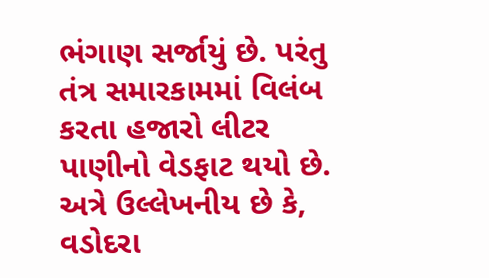ભંગાણ સર્જાયું છે. પરંતુ તંત્ર સમારકામમાં વિલંબ કરતા હજારો લીટર પાણીનો વેડફાટ થયો છે. અત્રે ઉલ્લેખનીય છે કે, વડોદરા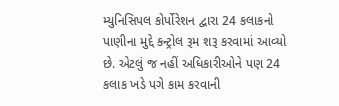મ્યુનિસિપલ કોર્પોરેશન દ્વારા 24 કલાકનો પાણીના મુદ્દે કન્ટ્રોલ રૂમ શરૂ કરવામાં આવ્યો છે. એટલું જ નહીં અધિકારીઓને પણ 24 કલાક ખડે પગે કામ કરવાની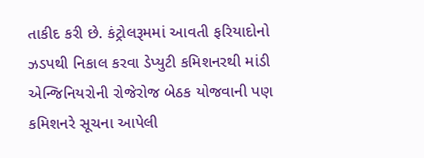તાકીદ કરી છે. કંટ્રોલરૂમમાં આવતી ફરિયાદોનો ઝડપથી નિકાલ કરવા ડેપ્યુટી કમિશનરથી માંડી એન્જિનિયરોની રોજેરોજ બેઠક યોજવાની પણ કમિશનરે સૂચના આપેલી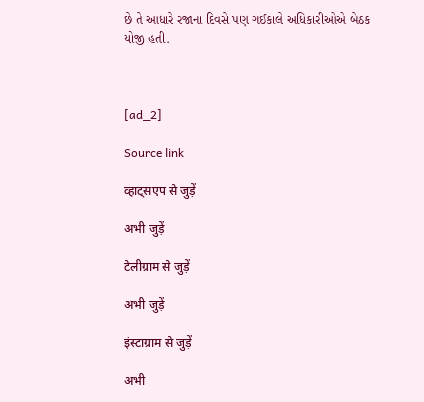છે તે આધારે રજાના દિવસે પણ ગઈકાલે અધિકારીઓએ બેઠક યોજી હતી.



[ad_2]

Source link

व्हाट्सएप से जुड़ें

अभी जुड़ें

टेलीग्राम से जुड़ें

अभी जुड़ें

इंस्टाग्राम से जुड़ें

अभी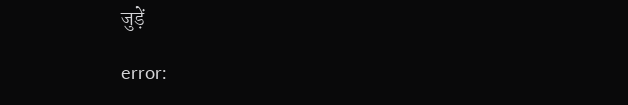जुड़ें

error: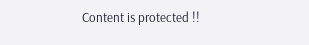Content is protected !!